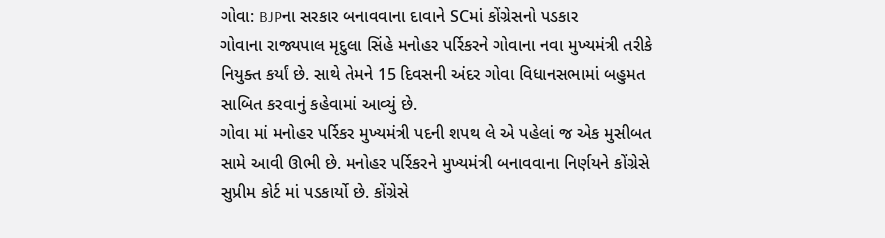ગોવા: BJPના સરકાર બનાવવાના દાવાને SCમાં કોંગ્રેસનો પડકાર
ગોવાના રાજ્યપાલ મૃદુલા સિંહે મનોહર પર્રિકરને ગોવાના નવા મુખ્યમંત્રી તરીકે નિયુક્ત કર્યાં છે. સાથે તેમને 15 દિવસની અંદર ગોવા વિધાનસભામાં બહુમત સાબિત કરવાનું કહેવામાં આવ્યું છે.
ગોવા માં મનોહર પર્રિકર મુખ્યમંત્રી પદની શપથ લે એ પહેલાં જ એક મુસીબત સામે આવી ઊભી છે. મનોહર પર્રિકરને મુખ્યમંત્રી બનાવવાના નિર્ણયને કોંગ્રેસે સુપ્રીમ કોર્ટ માં પડકાર્યો છે. કોંગ્રેસે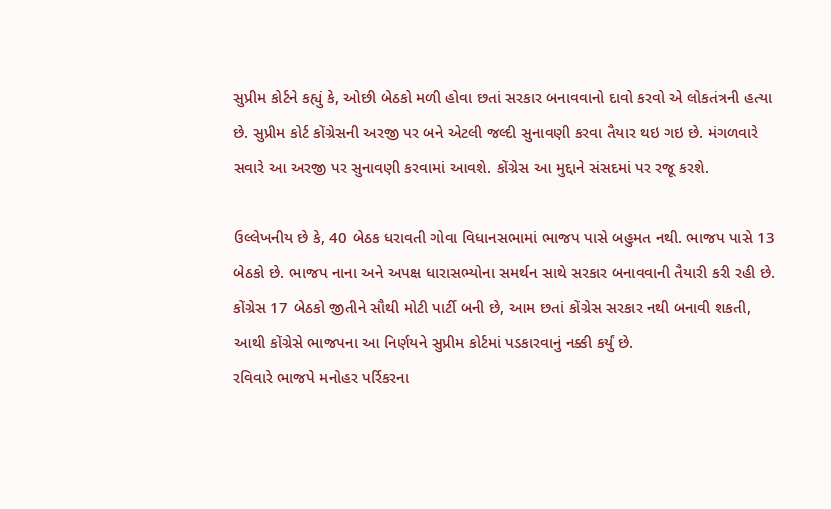સુપ્રીમ કોર્ટને કહ્યું કે, ઓછી બેઠકો મળી હોવા છતાં સરકાર બનાવવાનો દાવો કરવો એ લોકતંત્રની હત્યા છે. સુપ્રીમ કોર્ટ કોંગ્રેસની અરજી પર બને એટલી જલ્દી સુનાવણી કરવા તૈયાર થઇ ગઇ છે. મંગળવારે સવારે આ અરજી પર સુનાવણી કરવામાં આવશે. કોંગ્રેસ આ મુદ્દાને સંસદમાં પર રજૂ કરશે.

ઉલ્લેખનીય છે કે, 40 બેઠક ધરાવતી ગોવા વિધાનસભામાં ભાજપ પાસે બહુમત નથી. ભાજપ પાસે 13 બેઠકો છે. ભાજપ નાના અને અપક્ષ ધારાસભ્યોના સમર્થન સાથે સરકાર બનાવવાની તૈયારી કરી રહી છે. કોંગ્રેસ 17 બેઠકો જીતીને સૌથી મોટી પાર્ટી બની છે, આમ છતાં કોંગ્રેસ સરકાર નથી બનાવી શકતી, આથી કોંગ્રેસે ભાજપના આ નિર્ણયને સુપ્રીમ કોર્ટમાં પડકારવાનું નક્કી કર્યું છે.
રવિવારે ભાજપે મનોહર પર્રિકરના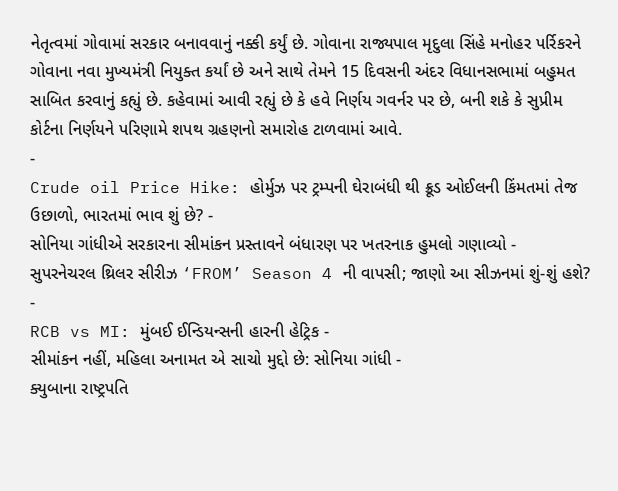નેતૃત્વમાં ગોવામાં સરકાર બનાવવાનું નક્કી કર્યું છે. ગોવાના રાજ્યપાલ મૃદુલા સિંહે મનોહર પર્રિકરને ગોવાના નવા મુખ્યમંત્રી નિયુક્ત કર્યાં છે અને સાથે તેમને 15 દિવસની અંદર વિધાનસભામાં બહુમત સાબિત કરવાનું કહ્યું છે. કહેવામાં આવી રહ્યું છે કે હવે નિર્ણય ગવર્નર પર છે, બની શકે કે સુપ્રીમ કોર્ટના નિર્ણયને પરિણામે શપથ ગ્રહણનો સમારોહ ટાળવામાં આવે.
-
Crude oil Price Hike: હોર્મુઝ પર ટ્રમ્પની ઘેરાબંધી થી ક્રૂડ ઓઈલની કિંમતમાં તેજ ઉછાળો, ભારતમાં ભાવ શું છે? -
સોનિયા ગાંધીએ સરકારના સીમાંકન પ્રસ્તાવને બંધારણ પર ખતરનાક હુમલો ગણાવ્યો -
સુપરનેચરલ થ્રિલર સીરીઝ ‘FROM’ Season 4 ની વાપસી; જાણો આ સીઝનમાં શું-શું હશે? -
RCB vs MI: મુંબઈ ઈન્ડિયન્સની હારની હેટ્રિક -
સીમાંકન નહીં, મહિલા અનામત એ સાચો મુદ્દો છે: સોનિયા ગાંધી -
ક્યુબાના રાષ્ટ્રપતિ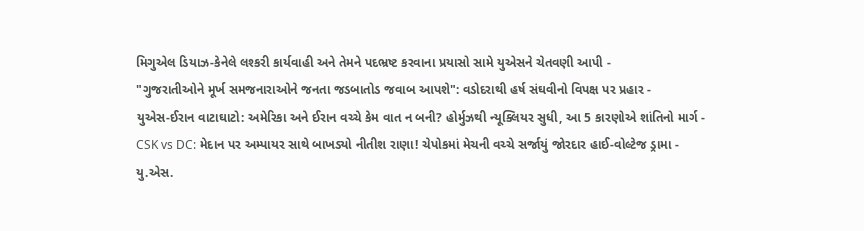મિગુએલ ડિયાઝ-કેનેલે લશ્કરી કાર્યવાહી અને તેમને પદભ્રષ્ટ કરવાના પ્રયાસો સામે યુએસને ચેતવણી આપી -
"ગુજરાતીઓને મૂર્ખ સમજનારાઓને જનતા જડબાતોડ જવાબ આપશે": વડોદરાથી હર્ષ સંઘવીનો વિપક્ષ પર પ્રહાર -
યુએસ-ઈરાન વાટાઘાટો: અમેરિકા અને ઈરાન વચ્ચે કેમ વાત ન બની? હોર્મુઝથી ન્યૂક્લિયર સુધી, આ 5 કારણોએ શાંતિનો માર્ગ -
CSK vs DC: મેદાન પર અમ્પાયર સાથે બાખડ્યો નીતીશ રાણા! ચેપોકમાં મેચની વચ્ચે સર્જાયું જોરદાર હાઈ-વોલ્ટેજ ડ્રામા -
યુ.એસ.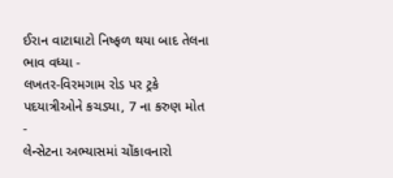ઈરાન વાટાઘાટો નિષ્ફળ થયા બાદ તેલના ભાવ વધ્યા -
લખતર-વિરમગામ રોડ પર ટ્રકે પદયાત્રીઓને કચડ્યા, 7 ના કરુણ મોત -
લેન્સેટના અભ્યાસમાં ચોંકાવનારો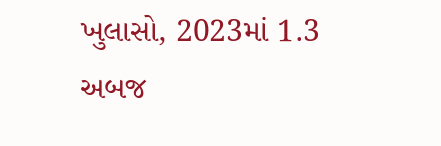ખુલાસો, 2023માં 1.3 અબજ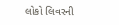લોકો લિવરની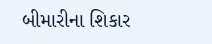બીમારીના શિકાર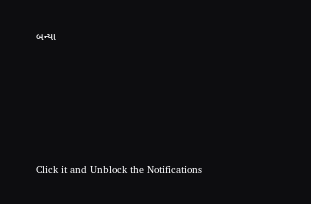બન્યા






Click it and Unblock the Notifications